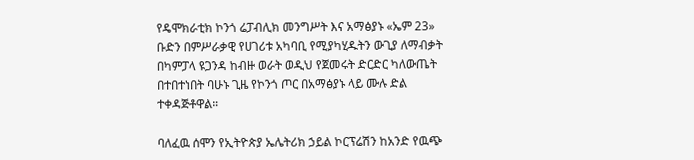የዴሞክራቲክ ኮንጎ ሬፓብሊክ መንግሥት እና አማፅያኑ «ኤም 23» ቡድን በምሥራቃዊ የሀገሪቱ አካባቢ የሚያካሂዱትን ውጊያ ለማብቃት በካምፓላ ዩጋንዳ ከብዙ ወራት ወዲህ የጀመሩት ድርድር ካለውጤት በተበተነበት ባሁኑ ጊዜ የኮንጎ ጦር በአማፅያኑ ላይ ሙሉ ድል ተቀዳጅቶዋል።

ባለፈዉ ሰሞን የኢትዮጵያ ኤሌትሪክ ኃይል ኮርፕሬሽን ከአንድ የዉጭ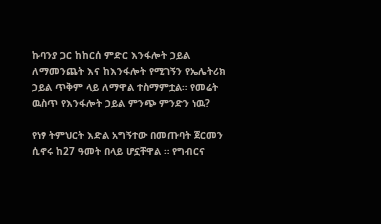ኩባንያ ጋር ከከርሰ ምድር እንፋሎት ኃይል ለማመንጨት እና ከእንፋሎት የሚገኝን የኤሌትሪክ ኃይል ጥቅም ላይ ለማዋል ተስማምቷል። የመሬት ዉስጥ የእንፋሎት ኃይል ምንጭ ምንድን ነዉ?

የነፃ ትምህርት እድል አግኝተው በመጡባት ጀርመን ሲኖሩ ከ27 ዓመት በላይ ሆኗቸዋል ። የግብርና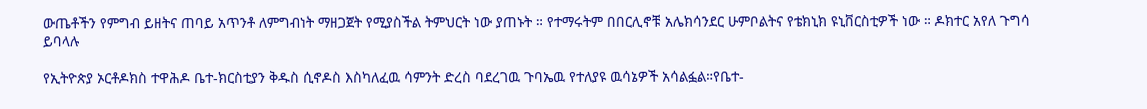ውጤቶችን የምግብ ይዘትና ጠባይ አጥንቶ ለምግብነት ማዘጋጀት የሚያስችል ትምህርት ነው ያጠኑት ። የተማሩትም በበርሊኖቹ አሌክሳንደር ሁምቦልትና የቴክኒክ ዩኒቨርስቲዎች ነው ። ዶክተር አየለ ጉግሳ ይባላሉ

የኢትዮጵያ ኦርቶዶክስ ተዋሕዶ ቤተ-ክርስቲያን ቅዱስ ሲኖዶስ እስካለፈዉ ሳምንት ድረስ ባደረገዉ ጉባኤዉ የተለያዩ ዉሳኔዎች አሳልፏል።የቤተ-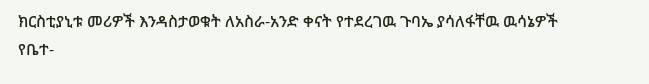ክርስቲያኒቱ መሪዎች እንዳስታወቁት ለአስራ-አንድ ቀናት የተደረገዉ ጉባኤ ያሳለፋቸዉ ዉሳኔዎች የቤተ-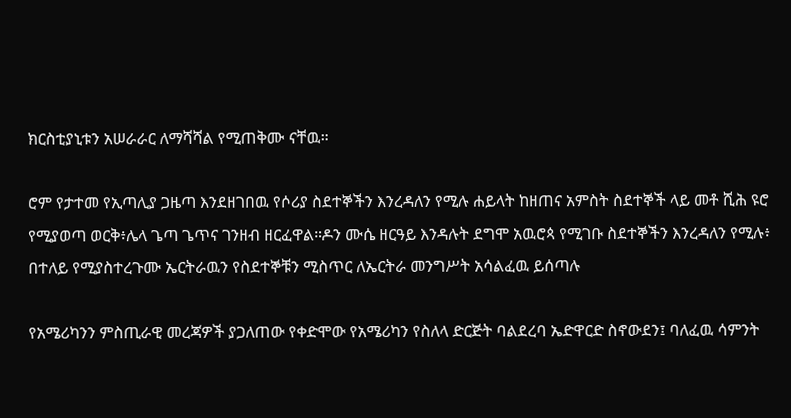ክርስቲያኒቱን አሠራራር ለማሻሻል የሚጠቅሙ ናቸዉ።

ሮም የታተመ የኢጣሊያ ጋዜጣ እንደዘገበዉ የሶሪያ ስደተኞችን እንረዳለን የሚሉ ሐይላት ከዘጠና አምስት ስደተኞች ላይ መቶ ሺሕ ዩሮ የሚያወጣ ወርቅ፥ሌላ ጌጣ ጌጥና ገንዘብ ዘርፈዋል።ዶን ሙሴ ዘርዓይ እንዳሉት ደግሞ አዉሮጳ የሚገቡ ስደተኞችን እንረዳለን የሚሉ፥ በተለይ የሚያስተረጉሙ ኤርትራዉን የስደተኞቹን ሚስጥር ለኤርትራ መንግሥት አሳልፈዉ ይሰጣሉ

የአሜሪካንን ምስጢራዊ መረጃዎች ያጋለጠው የቀድሞው የአሜሪካን የስለላ ድርጅት ባልደረባ ኤድዋርድ ስኖውደን፤ ባለፈዉ ሳምንት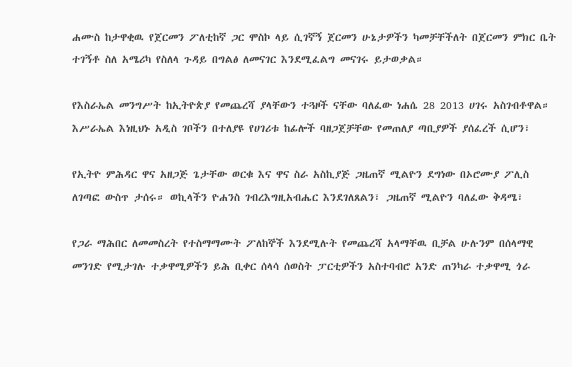ሐሙስ ከታዋቂዉ የጀርመን ፖለቲከኛ ጋር ሞስኮ ላይ ሲገኛኝ ጀርመን ሁኔታዎችን ካመቻቸችለት በጀርመን ምክር ቤት ተገኝቶ ስለ አሜሪካ የስለላ ጉዳይ በግልፅ ለመናገር እንደሚፈልግ መናገሩ ይታወቃል።

የእስራኤል መንግሥት ከኢትዮጵያ የመጨረሻ ያላቸውን ተጓዞች ናቸው ባለፈው ነሐሴ 28 2013 ሀገሩ አስገብቶዋል። እሥራኤል እነዚህኑ አዲስ ገቦችን በተለያዩ የሀገሪቱ ከፊሎች ባዘጋጀቻቸው የመጠለያ ጣቢያዎች ያሰፈረች ሲሆን፣

የኢትዮ ምሕዳር ዋና አዘጋጅ ጌታቸው ወርቁ እና ዋና ስራ አስኪያጅ ጋዜጠኛ ሚልዮን ደግነው በኦሮሙያ ፖሊስ ለገጣፎ ውስጥ ታሰሩ። ወኪላችን ዮሐንስ ገብረእግዚአብሔር እንደገለጸልን፣ ጋዜጠኛ ሚልዮን ባለፈው ቅዳሜ፣

የጋራ ማሕበር ለመመስረት የተስማማሙት ፖለከኞች እንደሚሉት የመጨረሻ አላማቸዉ ቢቻል ሁሉንም በሰላማዊ መንገድ የሚታገሉ ተቃዋሚዎችን ይሕ ቢቀር ሰላሳ ሰወስት ፓርቲዎችን አስተባብሮ አንድ ጠንካራ ተቃዋሚ ጎራ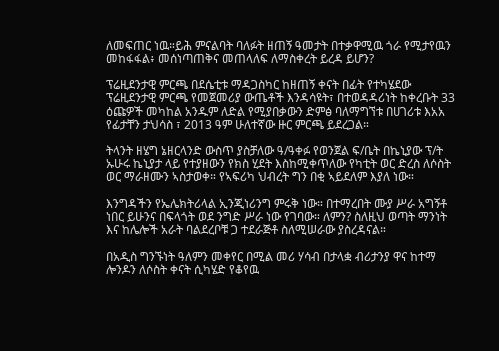ለመፍጠር ነዉ።ይሕ ምናልባት ባለፉት ዘጠኝ ዓመታት በተቃዋሚዉ ጎራ የሚታየዉን መከፋፋል፥ መሰነጣጠቅና መጠላለፍ ለማስቀረት ይረዳ ይሆን?

ፕሬዚደንታዊ ምርጫ በደሴቲቱ ማዳጋስካር ከዘጠኝ ቀናት በፊት የተካሄደው ፕሬዚደንታዊ ምርጫ የመጀመሪያ ውጤቶች እንዳሳዩት፣ በተወዳዳሪነት ከቀረቡት 33 ዕጩዎች መካከል አንዱም ለድል የሚያበቃውን ድምፅ ባለማግኘቱ በሀገሪቱ እአአ የፊታቸን ታህሳስ ፣ 2013 ዓም ሁለተኛው ዙር ምርጫ ይደረጋል።

ትላንት ዘሄግ ኔዘርላንድ ውስጥ ያስቻለው ዓ/ዓቀፉ የወንጀል ፍ/ቤት በኬኒያው ፕ/ት ኡሁሩ ኬኒያታ ላይ የተያዘውን የክስ ሂደት እስከሚቀጥለው የካቲት ወር ድረስ ለሶስት ወር ማራዘሙን ኣስታወቀ። የኣፍሪካ ህብረት ግን በቂ ኣይደለም እያለ ነው።

እንግዳችን የኤሌክትሪላል ኢንጂነሪንግ ምሩቅ ነው። በተማረበት ሙያ ሥራ አግኝቶ ነበር ይሁንና በፍላጎት ወደ ንግድ ሥራ ነው የገባው። ለምን? ስለዚህ ወጣት ማንነት እና ከሌሎች አራት ባልደረቦቹ ጋ ተደራጅቶ ስለሚሠራው ያስረዳናል።

በአዲስ ግንኙነት ዓለምን መቀየር በሚል መሪ ሃሳብ በታላቋ ብሪታንያ ዋና ከተማ ሎንዶን ለሶስት ቀናት ሲካሄድ የቆየዉ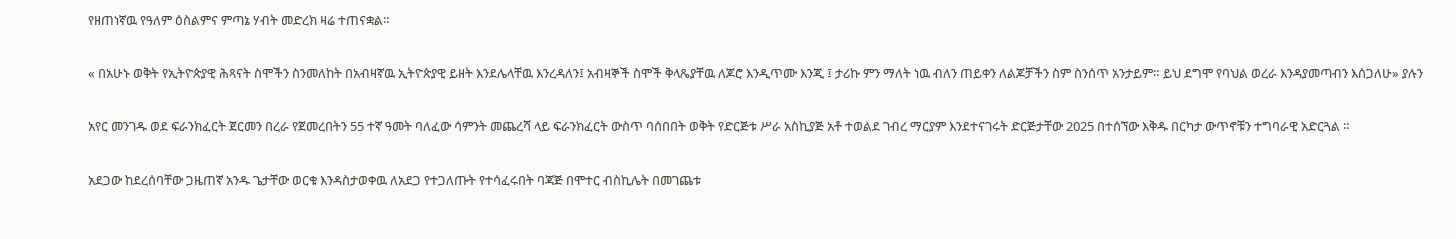የዘጠነኛዉ የዓለም ዕስልምና ምጣኔ ሃብት መድረክ ዛሬ ተጠናቋል።

« በአሁኑ ወቅት የኢትዮጵያዊ ሕጻናት ስሞችን ስንመለከት በአብዛኛዉ ኢትዮጵያዊ ይዘት እንደሌላቸዉ እንረዳለን፤ አብዛኞች ስሞች ቅላጼያቸዉ ለጆሮ እንዲጥሙ እንጂ ፤ ታሪኩ ምን ማለት ነዉ ብለን ጠይቀን ለልጆቻችን ስም ስንሰጥ አንታይም። ይህ ደግሞ የባህል ወረራ እንዳያመጣብን እሰጋለሁ» ያሉን

አየር መንገዱ ወደ ፍራንክፈርት ጀርመን በረራ የጀመረበትን 55 ተኛ ዓመት ባለፈው ሳምንት መጨረሻ ላይ ፍራንክፈርት ውስጥ ባሰበበት ወቅት የድርጅቱ ሥራ አስኪያጅ አቶ ተወልደ ገብረ ማርያም እንደተናገሩት ድርጅታቸው 2025 በተሰኘው እቅዱ በርካታ ውጥኖቹን ተግባራዊ አድርጓል ።

አደጋው ከደረሰባቸው ጋዜጠኛ አንዱ ጌታቸው ወርቁ እንዳስታወቀዉ ለአደጋ የተጋለጡት የተሳፈሩበት ባጃጅ በሞተር ብስኪሌት በመገጨቱ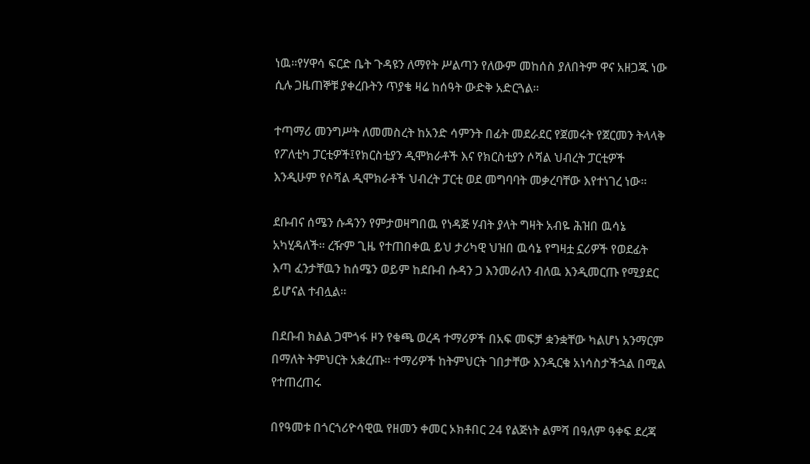ነዉ።የሃዋሳ ፍርድ ቤት ጉዳዩን ለማየት ሥልጣን የለውም መከሰስ ያለበትም ዋና አዘጋጁ ነው ሲሉ ጋዜጠኞቹ ያቀረቡትን ጥያቄ ዛሬ ከሰዓት ውድቅ አድርጓል።

ተጣማሪ መንግሥት ለመመስረት ከአንድ ሳምንት በፊት መደራደር የጀመሩት የጀርመን ትላላቅ የፖለቲካ ፓርቲዎች፤የክርስቲያን ዲሞክራቶች እና የክርስቲያን ሶሻል ህብረት ፓርቲዎች እንዲሁም የሶሻል ዲሞክራቶች ህብረት ፓርቲ ወደ መግባባት መቃረባቸው እየተነገረ ነው።

ደቡብና ሰሜን ሱዳንን የምታወዛግበዉ የነዳጅ ሃብት ያላት ግዛት አብዬ ሕዝበ ዉሳኔ አካሂዳለች። ረዥም ጊዜ የተጠበቀዉ ይህ ታሪካዊ ህዝበ ዉሳኔ የግዛቷ ኗሪዎች የወደፊት እጣ ፈንታቸዉን ከሰሜን ወይም ከደቡብ ሱዳን ጋ እንመራለን ብለዉ እንዲመርጡ የሚያደር ይሆናል ተብሏል።

በደቡብ ክልል ጋሞጎፋ ዞን የቁጫ ወረዳ ተማሪዎች በአፍ መፍቻ ቋንቋቸው ካልሆነ አንማርም በማለት ትምህርት አቋረጡ። ተማሪዎች ከትምህርት ገበታቸው እንዲርቁ አነሳስታችኋል በሚል የተጠረጠሩ

በየዓመቱ በጎርጎሪዮሳዊዉ የዘመን ቀመር ኦክቶበር 24 የልጅነት ልምሻ በዓለም ዓቀፍ ደረጃ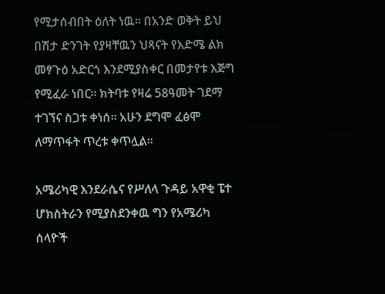የሚታሰብበት ዕለት ነዉ። በአንድ ወቅት ይህ በሽታ ድንገት የያዛቸዉን ህጻናት የእድሜ ልክ መፃጉዕ አድርጎ እንደሚያስቀር በመታየቱ እጅግ የሚፈራ ነበር። ክትባቱ የዛሬ 58ዓመት ገደማ ተገኘና ስጋቱ ቀነሰ። አሁን ደግሞ ፈፅሞ ለማጥፋት ጥረቱ ቀጥሏል።

አሜሪካዊ እንደራሴና የሥለላ ጉዳይ አዋቂ ፔተ ሆክስትራን የሚያስደንቀዉ ግን የአሜሪካ ሰላዮች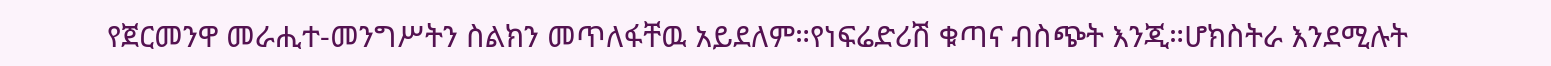የጀርመንዋ መራሒተ-መንግሥትን ስልክን መጥለፋቸዉ አይደለም።የነፍሬድሪሽ ቁጣና ብስጭት እንጂ።ሆክስትራ እንደሚሉት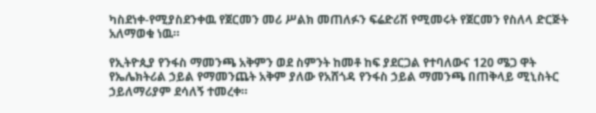ካስደነቀ-የሚያስደንቀዉ የጀርመን መሪ ሥልክ መጠለፉን ፍሬድሪሽ የሚመሩት የጀርመን የስለላ ድርጅት አለማወቁ ነዉ።

የኢትዮጲያ የንፋስ ማመንጫ አቅምን ወደ ስምንት ከመቶ ከፍ ያደርጋል የተባለውና 120 ሜጋ ዋት የኤሌክትሪል ኃይል የማመንጨት አቅም ያለው የአሸጎዳ የንፋስ ኃይል ማመንጫ በጠቅላይ ሚኒስትር ኃይለማሪያም ደሳለኝ ተመረቀ።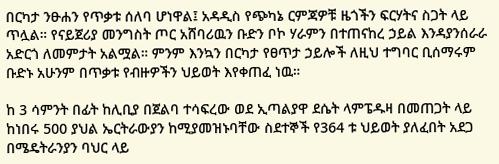በርካታ ንፁሐን የጥቃቱ ሰለባ ሆነዋል፤ አዳዲስ የጭካኔ ርምጃዎቹ ዜጎችን ፍርሃትና ስጋት ላይ ጥሏል። የናይጀሪያ መንግስት ጦር አሸባሪዉን ቡድን ቦኮ ሃራምን በተጠናከረ ኃይል እንዳያንሰራራ አድርጎ ለመምታት አልሟል። ምንም እንኳን በርካታ የፀጥታ ኃይሎች ለዚህ ተግባር ቢሰማሩም ቡድኑ አሁንም በጥቃቱ የብዙዎችን ህይወት እየቀጠፈ ነዉ።

ከ 3 ሳምንት በፊት ከሊቢያ በጀልባ ተሳፍረው ወደ ኢጣልያዋ ደሴት ላምፔዱዛ በመጠጋት ላይ ከነበሩ 500 ያህል ኤርትራውያን ከሚያመዝኑባቸው ስደተኞች የ364 ቱ ህይወት ያለፈበት አደጋ በሜዴትራንያን ባህር ላይ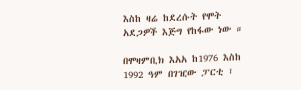እስከ ዛሬ ከደረሱት የሞት አደጋዎች እጅግ የከፋው ነው ።

በሞዛምቢክ እአአ ከ1976 እስከ 1992 ዓም በገዢው ፓርቲ ፣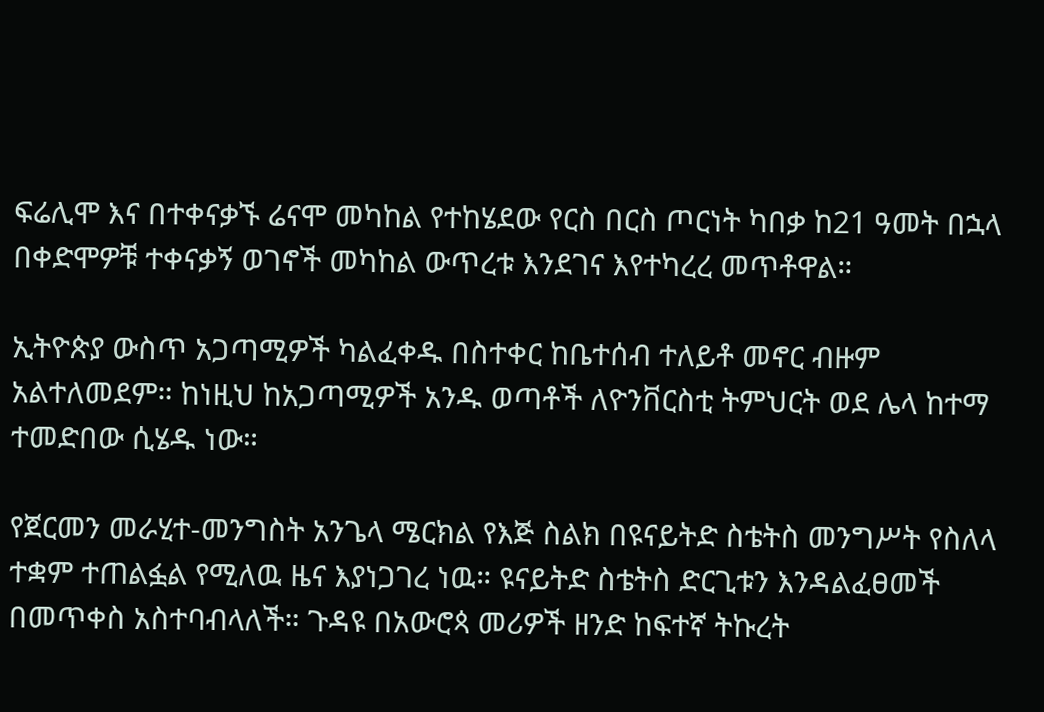ፍሬሊሞ እና በተቀናቃኙ ሬናሞ መካከል የተከሄደው የርስ በርስ ጦርነት ካበቃ ከ21 ዓመት በኋላ በቀድሞዎቹ ተቀናቃኝ ወገኖች መካከል ውጥረቱ እንደገና እየተካረረ መጥቶዋል።

ኢትዮጵያ ውስጥ አጋጣሚዎች ካልፈቀዱ በስተቀር ከቤተሰብ ተለይቶ መኖር ብዙም አልተለመደም። ከነዚህ ከአጋጣሚዎች አንዱ ወጣቶች ለዮንቨርስቲ ትምህርት ወደ ሌላ ከተማ ተመድበው ሲሄዱ ነው።

የጀርመን መራሂተ-መንግስት አንጌላ ሜርክል የእጅ ስልክ በዩናይትድ ስቴትስ መንግሥት የስለላ ተቋም ተጠልፏል የሚለዉ ዜና እያነጋገረ ነዉ። ዩናይትድ ስቴትስ ድርጊቱን እንዳልፈፀመች በመጥቀስ አስተባብላለች። ጉዳዩ በአውሮጳ መሪዎች ዘንድ ከፍተኛ ትኩረት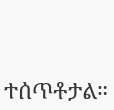ተሰጥቶታል።